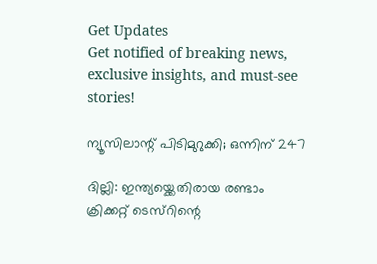Get Updates
Get notified of breaking news, exclusive insights, and must-see stories!

ന്യൂസിലാന്റ് പിടിമുറുക്കി; ഒന്നിന് 247

ദില്ലി: ഇന്ത്യയ്ക്കെതിരായ രണ്ടാം ക്രിക്കറ്റ് ടെസ്റിന്റെ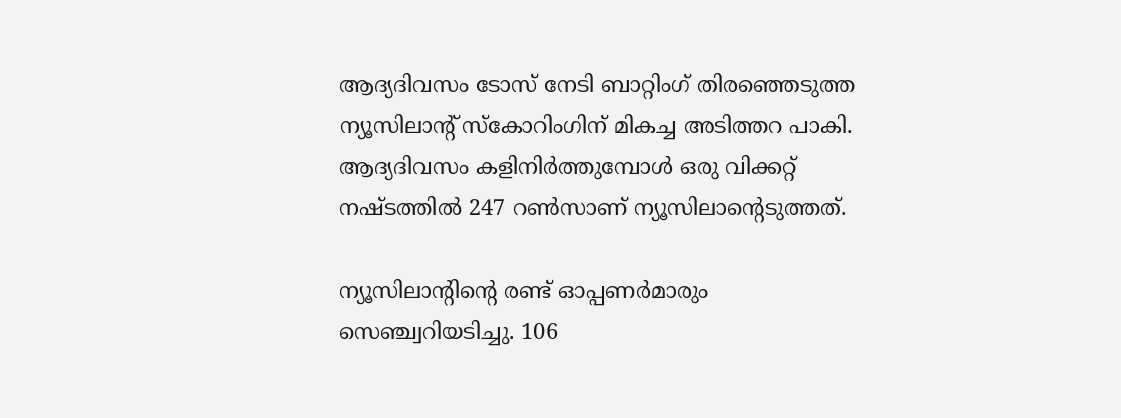ആദ്യദിവസം ടോസ് നേടി ബാറ്റിംഗ് തിരഞ്ഞെടുത്ത ന്യൂസിലാന്റ് സ്കോറിംഗിന് മികച്ച അടിത്തറ പാകി. ആദ്യദിവസം കളിനിര്‍ത്തുമ്പോള്‍ ഒരു വിക്കറ്റ് നഷ്ടത്തില്‍ 247 റണ്‍സാണ് ന്യൂസിലാന്റെടുത്തത്.

ന്യൂസിലാന്റിന്റെ രണ്ട് ഓപ്പണര്‍മാരും സെഞ്ച്വറിയടിച്ചു. 106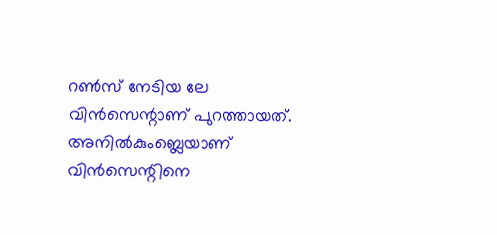റണ്‍സ് നേടിയ ലേ വിന്‍സെന്റാണ് പുറത്തായത്. അനില്‍കുംബ്ലെയാണ് വിന്‍സെന്റിനെ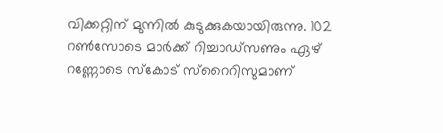വിക്കറ്റിന് മുന്നില്‍ കുടുക്കുകയായിരുന്നു. 102 റണ്‍സോടെ മാര്‍ക്ക് റിച്ചാഡ്സണും ഏഴ് റണ്ണോടെ സ്കോട് സ്റൈറിസുമാണ്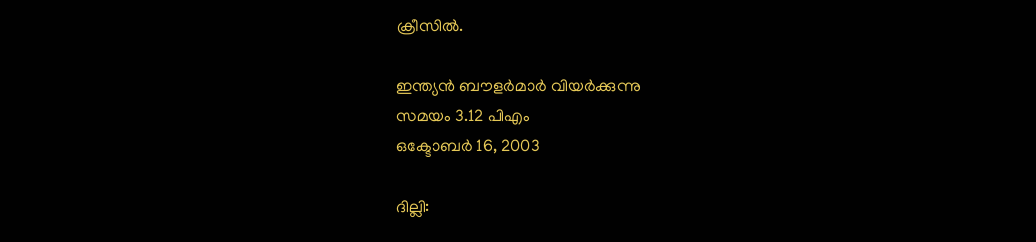ക്രീസില്‍.

ഇന്ത്യന്‍ ബൗളര്‍മാര്‍ വിയര്‍ക്കുന്നു
സമയം 3.12 പിഎം
ഒക്ടോബര്‍ 16, 2003

ദില്ലി: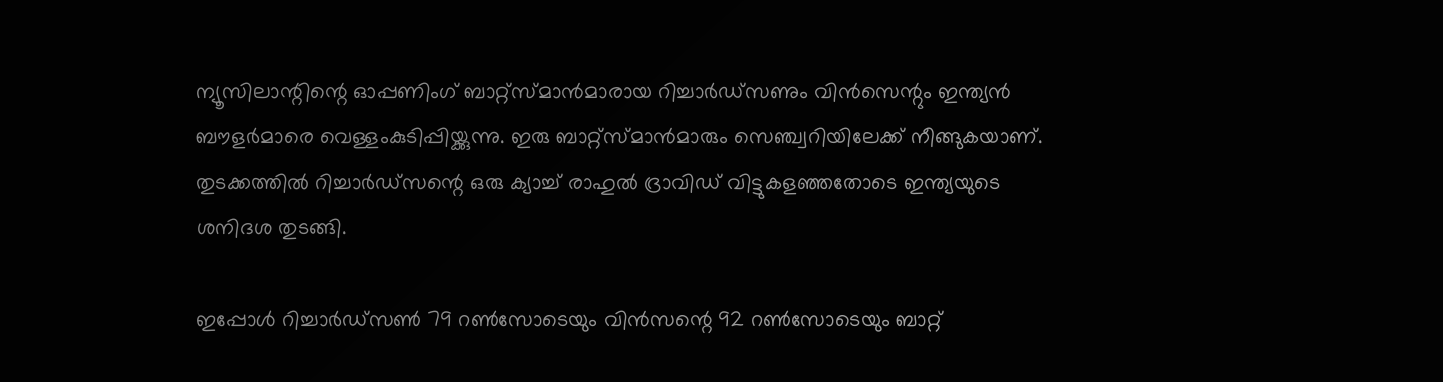ന്യൂസിലാന്റിന്റെ ഓപ്പണിംഗ് ബാറ്റ്സ്മാന്‍മാരായ റിച്ചാര്‍ഡ്സണും വിന്‍സെന്റും ഇന്ത്യന്‍ ബൗളര്‍മാരെ വെള്ളംകുടിപ്പിയ്ക്കുന്നു. ഇരു ബാറ്റ്സ്മാന്‍മാരും സെഞ്ച്വറിയിലേക്ക് നീങ്ങുകയാണ്. തുടക്കത്തില്‍ റിച്ചാര്‍ഡ്സന്റെ ഒരു ക്യാച്ച് രാഹുല്‍ ദ്രാവിഡ് വിട്ടുകളഞ്ഞതോടെ ഇന്ത്യയുടെ ശനിദശ തുടങ്ങി.

ഇപ്പോള്‍ റിച്ചാര്‍ഡ്സണ്‍ 79 റണ്‍സോടെയും വിന്‍സന്റെ 92 റണ്‍സോടെയും ബാറ്റ്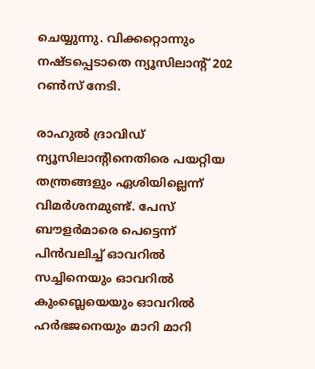ചെയ്യുന്നു. വിക്കറ്റൊന്നും നഷ്ടപ്പെടാതെ ന്യൂസിലാന്റ് 202 റണ്‍സ് നേടി.

രാഹുല്‍ ദ്രാവിഡ് ന്യൂസിലാന്റിനെതിരെ പയറ്റിയ തന്ത്രങ്ങളും ഏശിയില്ലെന്ന് വിമര്‍ശനമുണ്ട്. പേസ് ബൗളര്‍മാരെ പെട്ടെന്ന് പിന്‍വലിച്ച് ഓവറില്‍ സച്ചിനെയും ഓവറില്‍ കുംബ്ലെയെയും ഓവറില്‍ ഹര്‍ഭജനെയും മാറി മാറി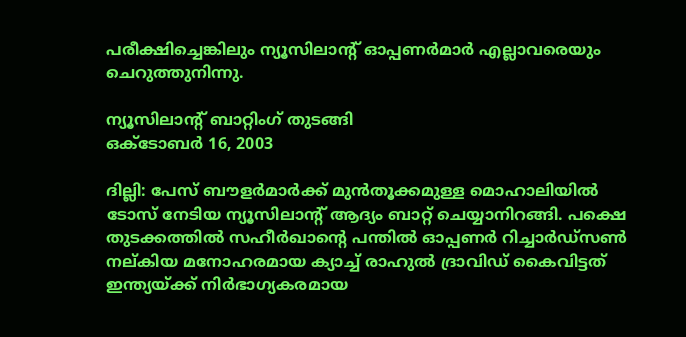പരീക്ഷിച്ചെങ്കിലും ന്യൂസിലാന്റ് ഓപ്പണര്‍മാര്‍ എല്ലാവരെയും ചെറുത്തുനിന്നു.

ന്യൂസിലാന്റ് ബാറ്റിംഗ് തുടങ്ങി
ഒക്ടോബര്‍ 16, 2003

ദില്ലി: പേസ് ബൗളര്‍മാര്‍ക്ക് മുന്‍തൂക്കമുള്ള മൊഹാലിയില്‍ ടോസ് നേടിയ ന്യൂസിലാന്റ് ആദ്യം ബാറ്റ് ചെയ്യാനിറങ്ങി. പക്ഷെ തുടക്കത്തില്‍ സഹീര്‍ഖാന്റെ പന്തില്‍ ഓപ്പണര്‍ റിച്ചാര്‍ഡ്സണ്‍ നല്കിയ മനോഹരമായ ക്യാച്ച് രാഹുല്‍ ദ്രാവിഡ് കൈവിട്ടത് ഇന്ത്യയ്ക്ക് നിര്‍ഭാഗ്യകരമായ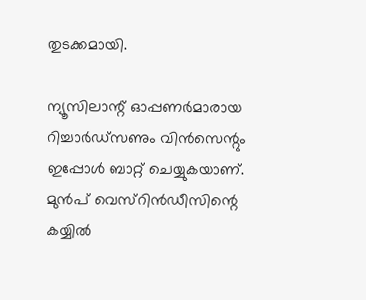തുടക്കമായി.

ന്യൂസിലാന്റ് ഓപ്പണര്‍മാരായ റിച്ചാര്‍ഡ്സണും വിന്‍സെന്റും ഇപ്പോള്‍ ബാറ്റ് ചെയ്യുകയാണ്. മുന്‍പ് വെസ്റിന്‍ഡീസിന്റെ കയ്യില്‍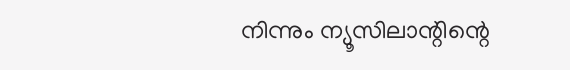നിന്നും ന്യൂസിലാന്റിന്റെ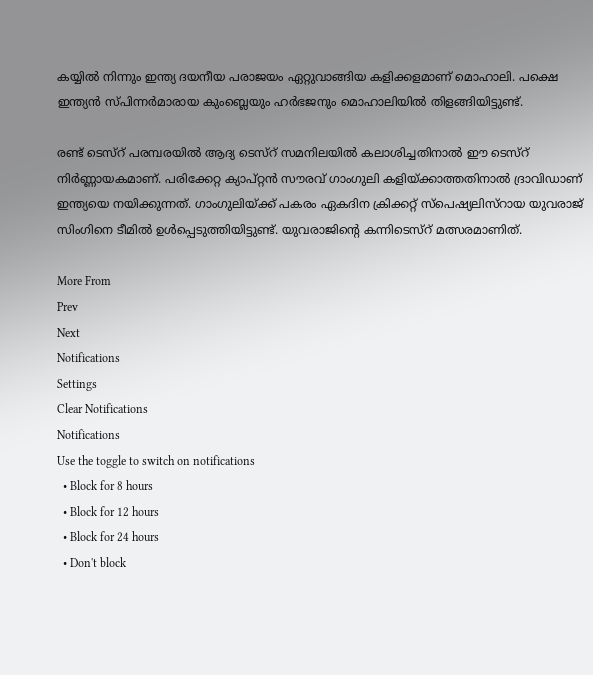കയ്യില്‍ നിന്നും ഇന്ത്യ ദയനീയ പരാജയം ഏറ്റുവാങ്ങിയ കളിക്കളമാണ് മൊഹാലി. പക്ഷെ ഇന്ത്യന്‍ സ്പിന്നര്‍മാരായ കുംബ്ലെയും ഹര്‍ഭജനും മൊഹാലിയില്‍ തിളങ്ങിയിട്ടുണ്ട്.

രണ്ട് ടെസ്റ് പരമ്പരയില്‍ ആദ്യ ടെസ്റ് സമനിലയില്‍ കലാശിച്ചതിനാല്‍ ഈ ടെസ്റ് നിര്‍ണ്ണായകമാണ്. പരിക്കേറ്റ ക്യാപ്റ്റന്‍ സൗരവ് ഗാംഗുലി കളിയ്ക്കാത്തതിനാല്‍ ദ്രാവിഡാണ് ഇന്ത്യയെ നയിക്കുന്നത്. ഗാംഗുലിയ്ക്ക് പകരം ഏകദിന ക്രിക്കറ്റ് സ്പെഷ്യലിസ്റായ യുവരാജ് സിംഗിനെ ടീമില്‍ ഉള്‍പ്പെടുത്തിയിട്ടുണ്ട്. യുവരാജിന്റെ കന്നിടെസ്റ് മത്സരമാണിത്.

More From
Prev
Next
Notifications
Settings
Clear Notifications
Notifications
Use the toggle to switch on notifications
  • Block for 8 hours
  • Block for 12 hours
  • Block for 24 hours
  • Don't block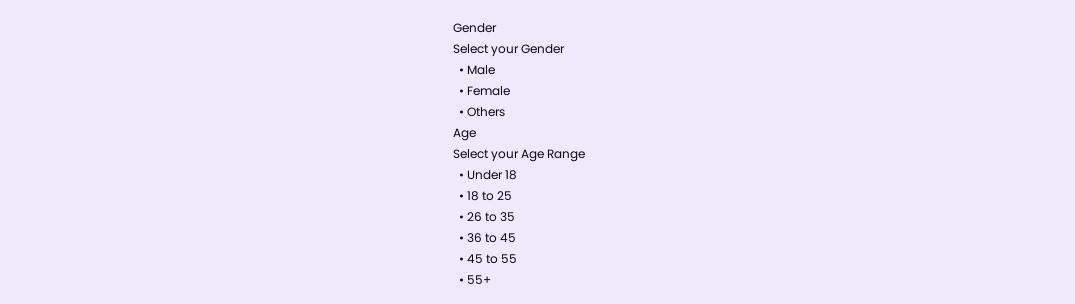Gender
Select your Gender
  • Male
  • Female
  • Others
Age
Select your Age Range
  • Under 18
  • 18 to 25
  • 26 to 35
  • 36 to 45
  • 45 to 55
  • 55+